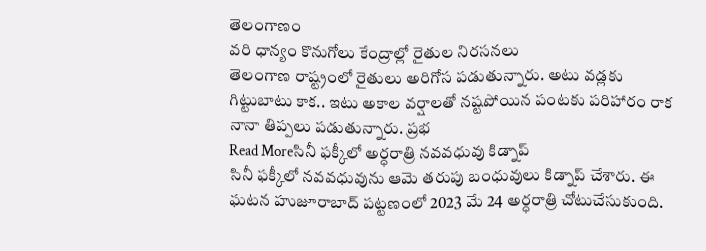తెలంగాణం
వరి ధాన్యం కొనుగోలు కేంద్రాల్లో రైతుల నిరసనలు
తెలంగాణ రాష్ట్రంలో రైతులు అరిగోస పడుతున్నారు. అటు వడ్లకు గిట్టుబాటు కాక.. ఇటు అకాల వర్షాలతో నష్టపోయిన పంటకు పరిహారం రాక నానా తిప్పలు పడుతున్నారు. ప్రభ
Read Moreసినీ ఫక్కీలో అర్ధరాత్రి నవవధువు కిడ్నాప్
సినీ ఫక్కీలో నవవధువును ఆమె తరుపు బంధువులు కిడ్నాప్ చేశారు. ఈ ఘటన హుజూరాబాద్ పట్టణంలో 2023 మే 24 అర్ధరాత్రి చోటుచేసుకుంది.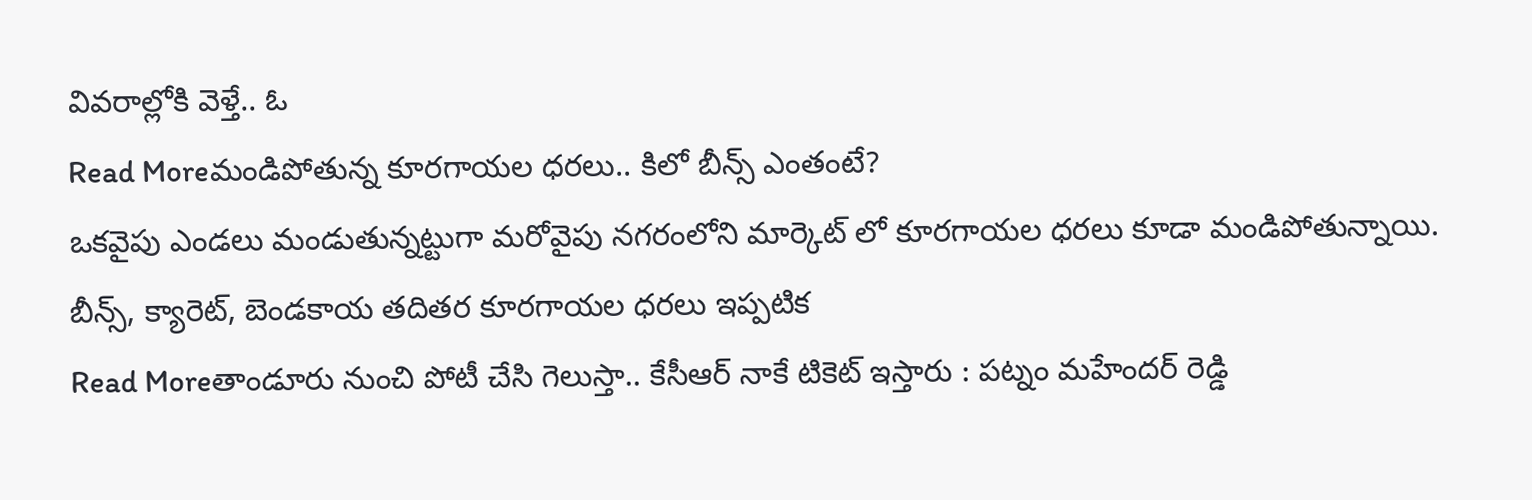వివరాల్లోకి వెళ్తే.. ఓ
Read Moreమండిపోతున్న కూరగాయల ధరలు.. కిలో బీన్స్ ఎంతంటే?
ఒకవైపు ఎండలు మండుతున్నట్టుగా మరోవైపు నగరంలోని మార్కెట్ లో కూరగాయల ధరలు కూడా మండిపోతున్నాయి. బీన్స్, క్యారెట్, బెండకాయ తదితర కూరగాయల ధరలు ఇప్పటిక
Read Moreతాండూరు నుంచి పోటీ చేసి గెలుస్తా.. కేసీఆర్ నాకే టికెట్ ఇస్తారు : పట్నం మహేందర్ రెడ్డి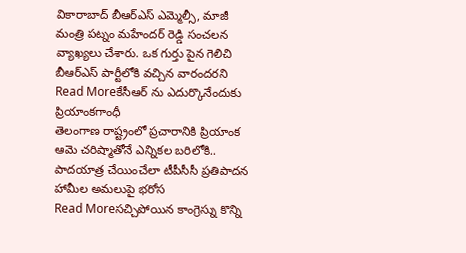వికారాబాద్ బీఆర్ఎస్ ఎమ్మెల్సీ, మాజీ మంత్రి పట్నం మహేందర్ రెడ్డి సంచలన వ్యాఖ్యలు చేశారు. ఒక గుర్తు పైన గెలిచి బీఆర్ఎస్ పార్టీలోకి వచ్చిన వారందరని
Read Moreకేసీఆర్ ను ఎదుర్కొనేందుకు ప్రియాంకగాంధీ
తెలంగాణ రాష్ట్రంలో ప్రచారానికి ప్రియాంక ఆమె చరిష్మాతోనే ఎన్నికల బరిలోకి.. పాదయాత్ర చేయించేలా టీపీసీసీ ప్రతిపాదన హామీల అమలుపై భరోస
Read Moreసచ్చిపోయిన కాంగ్రెస్ను కొన్ని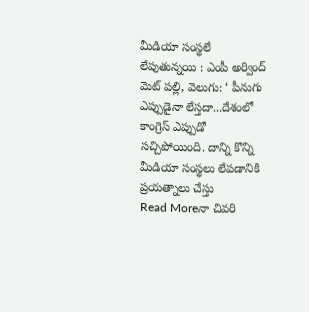మీడియా సంస్థలే లేపుతున్నయి : ఎంపీ అర్వింద్
మెట్ పల్లి, వెలుగు: ‘ పీనుగు ఎప్పుడైనా లేస్తదా...దేశంలో కాంగ్రెస్ ఎప్పుడో సచ్చిపోయింది. దాన్ని కొన్ని మీడియా సంస్థలు లేపడానికి ప్రయత్నాలు చేస్తు
Read Moreనా చివరి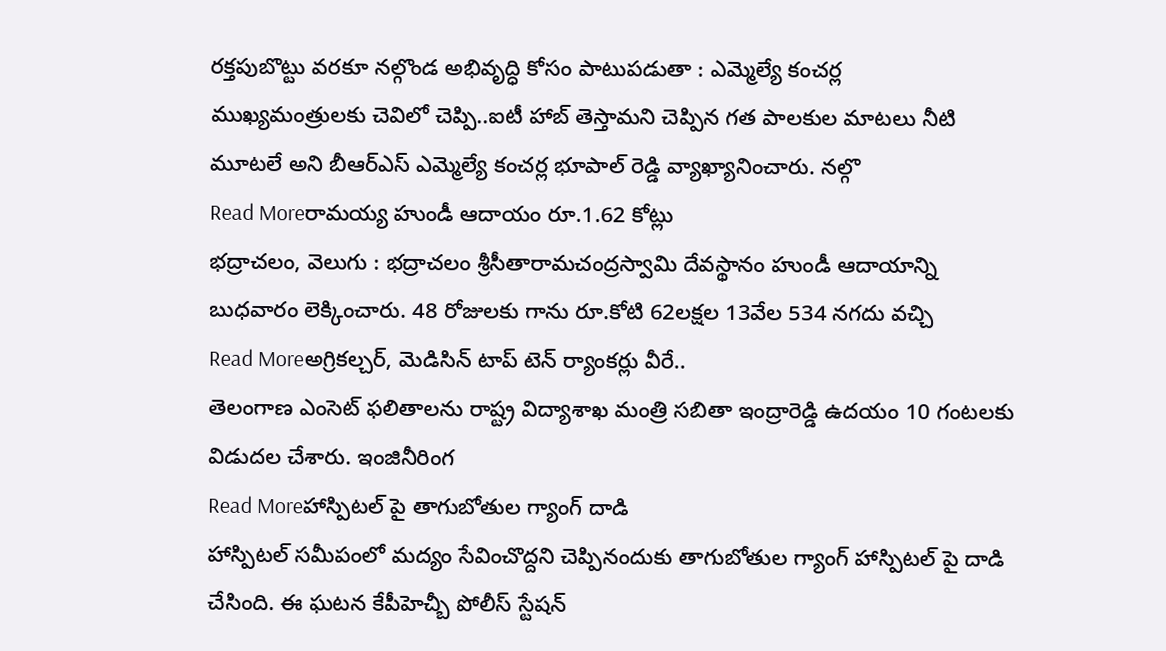రక్తపుబొట్టు వరకూ నల్గొండ అభివృద్ధి కోసం పాటుపడుతా : ఎమ్మెల్యే కంచర్ల
ముఖ్యమంత్రులకు చెవిలో చెప్పి..ఐటీ హాబ్ తెస్తామని చెప్పిన గత పాలకుల మాటలు నీటి మూటలే అని బీఆర్ఎస్ ఎమ్మెల్యే కంచర్ల భూపాల్ రెడ్డి వ్యాఖ్యానించారు. నల్గొ
Read Moreరామయ్య హుండీ ఆదాయం రూ.1.62 కోట్లు
భద్రాచలం, వెలుగు : భద్రాచలం శ్రీసీతారామచంద్రస్వామి దేవస్థానం హుండీ ఆదాయాన్ని బుధవారం లెక్కించారు. 48 రోజులకు గాను రూ.కోటి 62లక్షల 13వేల 534 నగదు వచ్చి
Read Moreఅగ్రికల్చర్, మెడిసిన్ టాప్ టెన్ ర్యాంకర్లు వీరే..
తెలంగాణ ఎంసెట్ ఫలితాలను రాష్ట్ర విద్యాశాఖ మంత్రి సబితా ఇంద్రారెడ్డి ఉదయం 10 గంటలకు విడుదల చేశారు. ఇంజినీరింగ
Read Moreహాస్పిటల్ పై తాగుబోతుల గ్యాంగ్ దాడి
హాస్పిటల్ సమీపంలో మద్యం సేవించొద్దని చెప్పినందుకు తాగుబోతుల గ్యాంగ్ హాస్పిటల్ పై దాడి చేసింది. ఈ ఘటన కేపీహెచ్బీ పోలీస్ స్టేషన్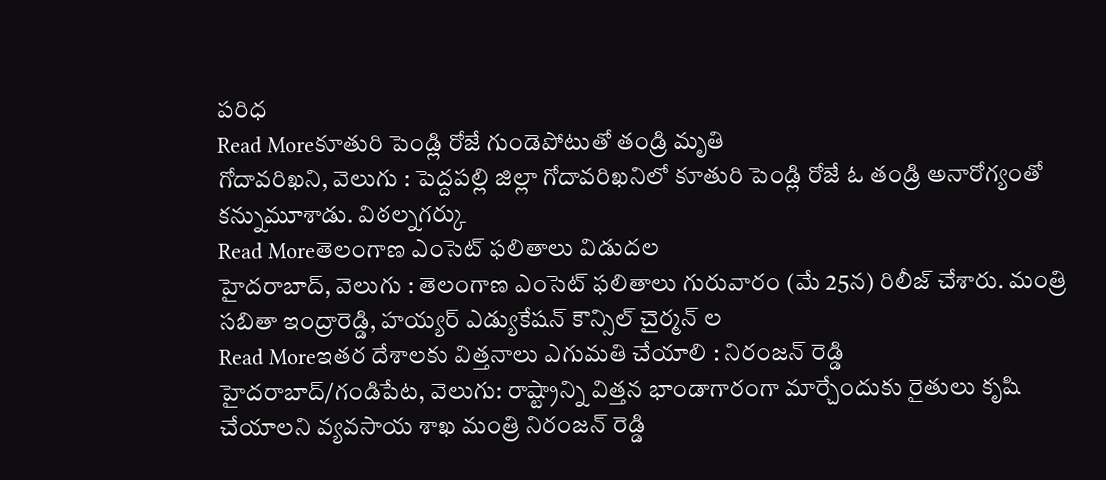పరిధ
Read Moreకూతురి పెండ్లి రోజే గుండెపోటుతో తండ్రి మృతి
గోదావరిఖని, వెలుగు : పెద్దపల్లి జిల్లా గోదావరిఖనిలో కూతురి పెండ్లి రోజే ఓ తండ్రి అనారోగ్యంతో కన్నుమూశాడు. విఠల్నగర్కు
Read Moreతెలంగాణ ఎంసెట్ ఫలితాలు విడుదల
హైదరాబాద్, వెలుగు : తెలంగాణ ఎంసెట్ ఫలితాలు గురువారం (మే 25న) రిలీజ్ చేశారు. మంత్రి సబితా ఇంద్రారెడ్డి, హయ్యర్ ఎడ్యుకేషన్ కౌన్సిల్ చైర్మన్ ల
Read Moreఇతర దేశాలకు విత్తనాలు ఎగుమతి చేయాలి : నిరంజన్ రెడ్డి
హైదరాబాద్/గండిపేట, వెలుగు: రాష్ట్రాన్ని విత్తన భాండాగారంగా మార్చేందుకు రైతులు కృషి చేయాలని వ్యవసాయ శాఖ మంత్రి నిరంజన్ రెడ్డి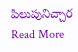పిలుపునిచ్చార
Read More